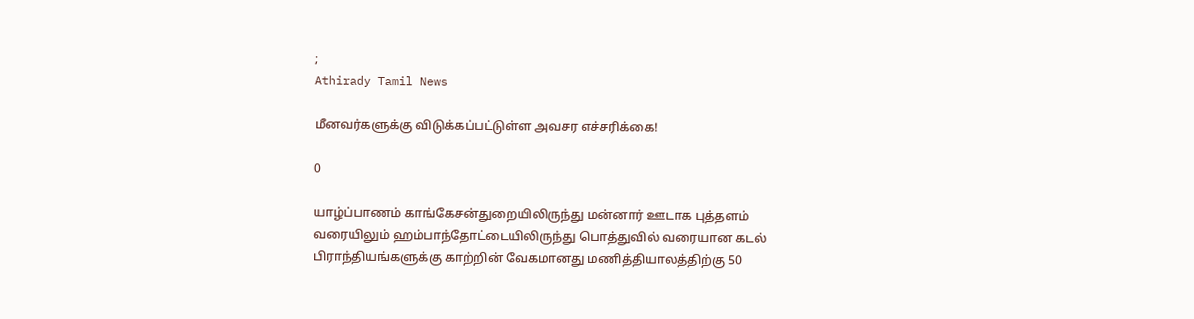;
Athirady Tamil News

மீனவர்களுக்கு விடுக்கப்பட்டுள்ள அவசர எச்சரிக்கை!

0

யாழ்ப்பாணம் காங்கேசன்துறையிலிருந்து மன்னார் ஊடாக புத்தளம் வரையிலும் ஹம்பாந்தோட்டையிலிருந்து பொத்துவில் வரையான கடல் பிராந்தியங்களுக்கு காற்றின் வேகமானது மணித்தியாலத்திற்கு 50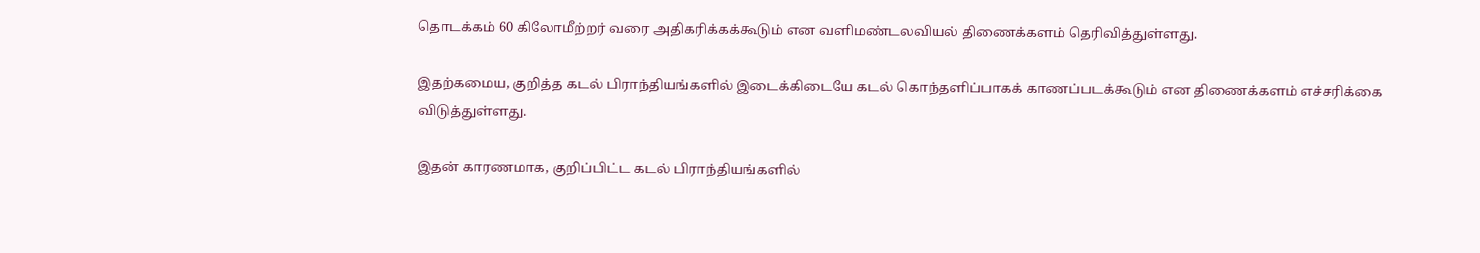தொடக்கம் 60 கிலோமீற்றர் வரை அதிகரிக்கக்கூடும் என வளிமண்டலவியல் திணைக்களம் தெரிவித்துள்ளது.

இதற்கமைய, குறித்த கடல் பிராந்தியங்களில் இடைக்கிடையே கடல் கொந்தளிப்பாகக் காணப்படக்கூடும் என திணைக்களம் எச்சரிக்கை விடுத்துள்ளது.

இதன் காரணமாக, குறிப்பிட்ட கடல் பிராந்தியங்களில்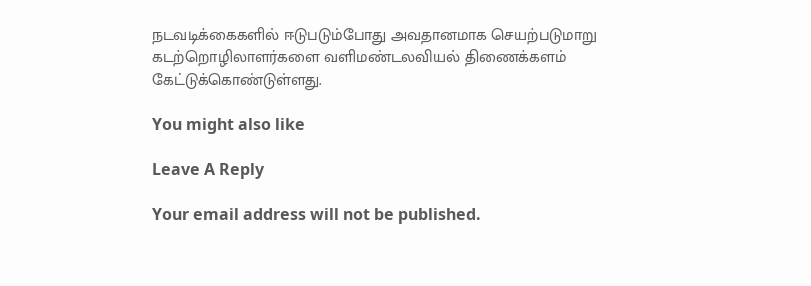நடவடிக்கைகளில் ஈடுபடும்போது அவதானமாக செயற்படுமாறு கடற்றொழிலாளர்களை வளிமண்டலவியல் திணைக்களம் கேட்டுக்கொண்டுள்ளது.

You might also like

Leave A Reply

Your email address will not be published.